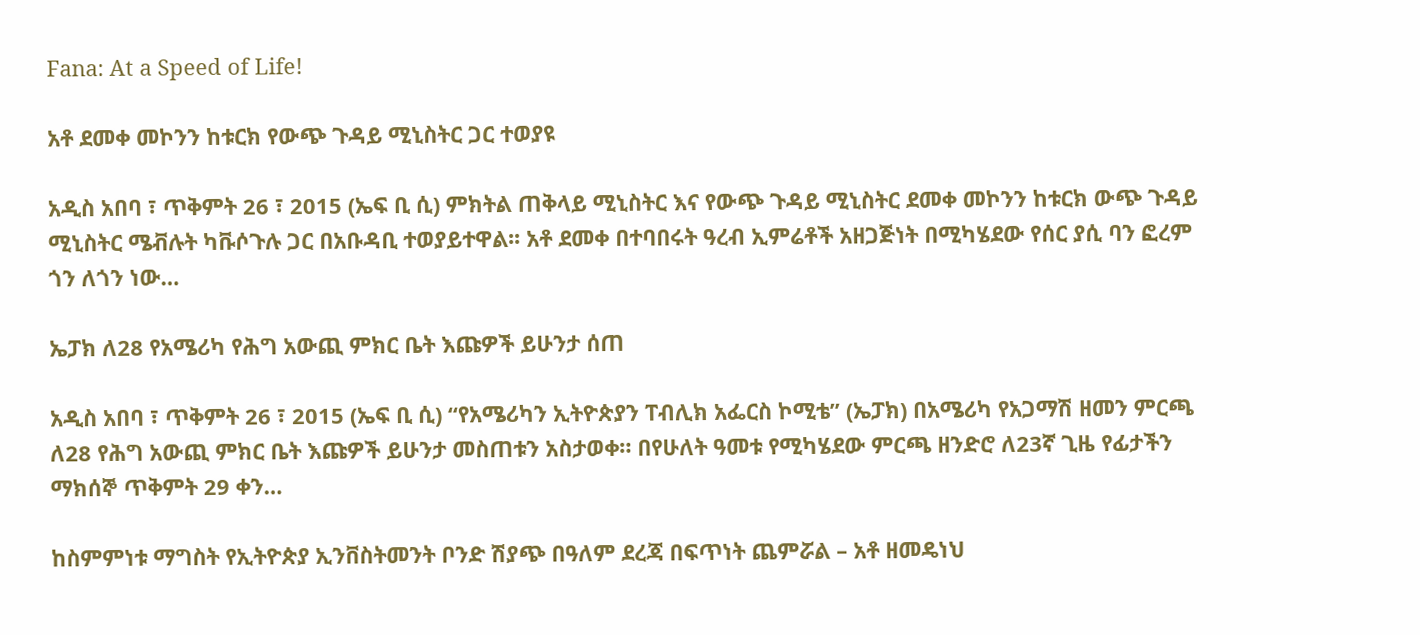Fana: At a Speed of Life!

አቶ ደመቀ መኮንን ከቱርክ የውጭ ጉዳይ ሚኒስትር ጋር ተወያዩ

አዲስ አበባ ፣ ጥቅምት 26 ፣ 2015 (ኤፍ ቢ ሲ) ምክትል ጠቅላይ ሚኒስትር እና የውጭ ጉዳይ ሚኒስትር ደመቀ መኮንን ከቱርክ ውጭ ጉዳይ ሚኒስትር ሜቭሉት ካቩሶጉሉ ጋር በአቡዳቢ ተወያይተዋል፡፡ አቶ ደመቀ በተባበሩት ዓረብ ኢምሬቶች አዘጋጅነት በሚካሄደው የሰር ያሲ ባን ፎረም ጎን ለጎን ነው…

ኤፓክ ለ28 የአሜሪካ የሕግ አውጪ ምክር ቤት እጩዎች ይሁንታ ሰጠ

አዲስ አበባ ፣ ጥቅምት 26 ፣ 2015 (ኤፍ ቢ ሲ) “የአሜሪካን ኢትዮጵያን ፐብሊክ አፌርስ ኮሚቴ” (ኤፓክ) በአሜሪካ የአጋማሽ ዘመን ምርጫ ለ28 የሕግ አውጪ ምክር ቤት እጩዎች ይሁንታ መስጠቱን አስታወቀ። በየሁለት ዓመቱ የሚካሄደው ምርጫ ዘንድሮ ለ23ኛ ጊዜ የፊታችን ማክሰኞ ጥቅምት 29 ቀን…

ከስምምነቱ ማግስት የኢትዮጵያ ኢንቨስትመንት ቦንድ ሽያጭ በዓለም ደረጃ በፍጥነት ጨምሯል – አቶ ዘመዴነህ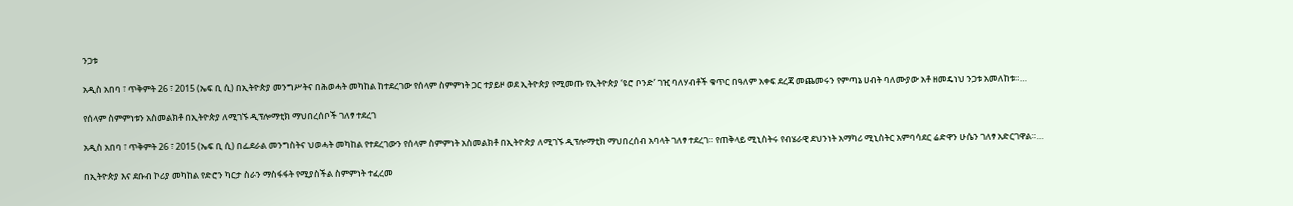ንጋቱ

አዲስ አበባ ፣ ጥቅምት 26 ፣ 2015 (ኤፍ ቢ ሲ) በኢትዮጵያ መንግሥትና በሕወሓት መካከል ከተደረገው የሰላም ስምምነት ጋር ተያይዞ ወደ ኢትዮጵያ የሚመጡ የኢትዮጵያ ‘ዩሮ ቦንድ’ ገዢ ባለሃብቶች ቁጥር በዓለም አቀፍ ደረጃ መጨመሩን የምጣኔ ሀብት ባለሙያው አቶ ዘመዴነህ ንጋቱ አመለከቱ።…

የሰላም ስምምነቱን አስመልክቶ በኢትዮጵያ ለሚገኙ ዲፕሎማቲክ ማህበረሰቦች ገለፃ ተደረገ

አዲስ አበባ ፣ ጥቅምት 26 ፣ 2015 (ኤፍ ቢ ሲ) በፌደራል መንግስትና ህወሓት መካከል የተደረገውን የሰላም ስምምነት አስመልክቶ በኢትዮጵያ ለሚገኙ ዲፕሎማቲክ ማህበረሰብ አባላት ገለፃ ተደረገ። የጠቅላይ ሚኒስትሩ የብሄራዊ ደህንነት አማካሪ ሚኒስትር አምባሳደር ሬድዋን ሁሴን ገለፃ አድርገዋል።…

በኢትዮጵያ እና ደቡብ ኮሪያ መካከል የድሮን ካርታ ስራን ማስፋፋት የሚያስችል ስምምነት ተፈረመ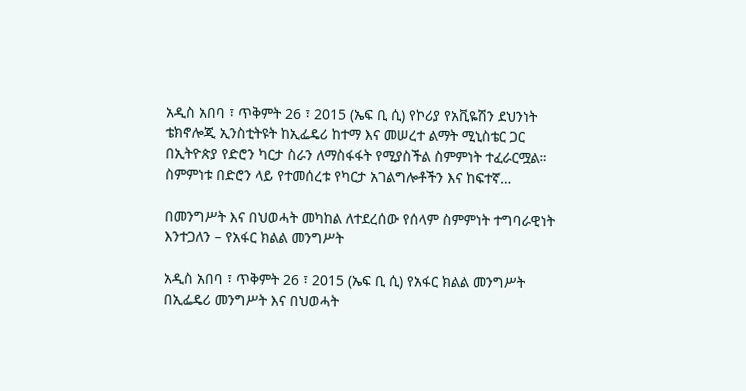አዲስ አበባ ፣ ጥቅምት 26 ፣ 2015 (ኤፍ ቢ ሲ) የኮሪያ የአቪዬሽን ደህንነት ቴክኖሎጂ ኢንስቲትዩት ከኢፌዴሪ ከተማ እና መሠረተ ልማት ሚኒስቴር ጋር በኢትዮጵያ የድሮን ካርታ ስራን ለማስፋፋት የሚያስችል ስምምነት ተፈራርሟል። ስምምነቱ በድሮን ላይ የተመሰረቱ የካርታ አገልግሎቶችን እና ከፍተኛ…

በመንግሥት እና በህወሓት መካከል ለተደረሰው የሰላም ስምምነት ተግባራዊነት እንተጋለን – የአፋር ክልል መንግሥት

አዲስ አበባ ፣ ጥቅምት 26 ፣ 2015 (ኤፍ ቢ ሲ) የአፋር ክልል መንግሥት በኢፌዴሪ መንግሥት እና በህወሓት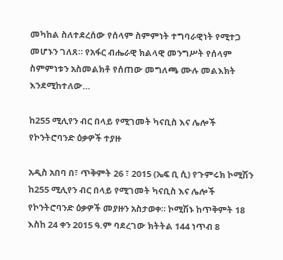መካከል ስለተደረሰው የሰላም ስምምነት ተግባራዊነት የሚተጋ መሆኑን ገለጸ። የአፋር ብሔራዊ ክልላዊ መንግሥት የሰላም ስምምነቱን አስመልክቶ የሰጠው መግለጫ ሙሉ መልእክት እንደሚከተለው…

ከ255 ሚሊየን ብር በላይ የሚገመት ካናቢስ እና ሌሎች የኮንትሮባንድ ዕቃዎች ተያዙ

አዲስ አበባ በ፣ ጥቅምት 26 ፣ 2015 (ኤፍ ቢ ሲ) የጉምሩክ ኮሚሽን ከ255 ሚሊየን ብር በላይ የሚገመት ካናቢስ እና ሌሎች የኮንትሮባንድ ዕቃዎች መያዙን አስታወቀ። ኮሚሽኑ ከጥቅምት 18 እስከ 24 ቀን 2015 ዓ.ም ባደረገው ክትትል 144 ነጥብ 8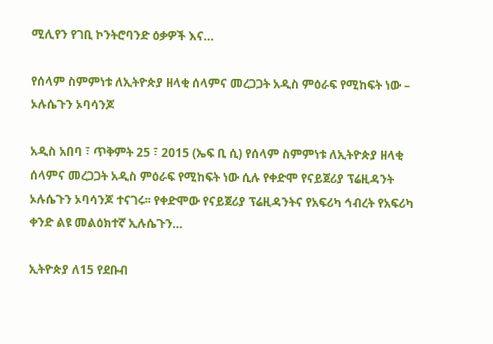ሚሊየን የገቢ ኮንትሮባንድ ዕቃዎች እና…

የሰላም ስምምነቱ ለኢትዮጵያ ዘላቂ ሰላምና መረጋጋት አዲስ ምዕራፍ የሚከፍት ነው – ኦሉሴጉን ኦባሳንጆ

አዲስ አበባ ፣ ጥቅምት 25 ፣ 2015 (ኤፍ ቢ ሲ) የሰላም ስምምነቱ ለኢትዮጵያ ዘላቂ ሰላምና መረጋጋት አዲስ ምዕራፍ የሚከፍት ነው ሲሉ የቀድሞ የናይጀሪያ ፕሬዚዳንት ኦሉሴጉን ኦባሳንጆ ተናገሩ፡፡ የቀድሞው የናይጀሪያ ፕሬዚዳንትና የአፍሪካ ኅብረት የአፍሪካ ቀንድ ልዩ መልዕክተኛ ኢሉሴጉን…

ኢትዮጵያ ለ15 የደቡብ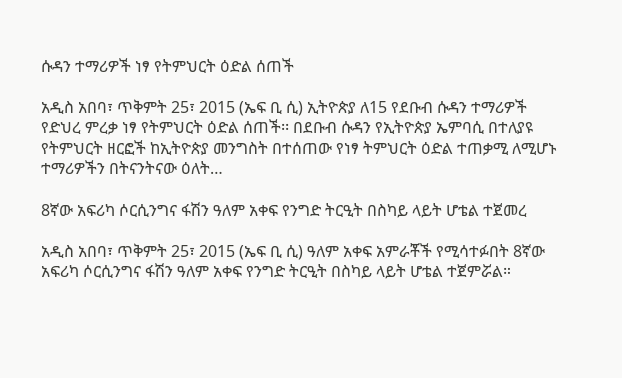ሱዳን ተማሪዎች ነፃ የትምህርት ዕድል ሰጠች

አዲስ አበባ፣ ጥቅምት 25፣ 2015 (ኤፍ ቢ ሲ) ኢትዮጵያ ለ15 የደቡብ ሱዳን ተማሪዎች የድህረ ምረቃ ነፃ የትምህርት ዕድል ሰጠች፡፡ በደቡብ ሱዳን የኢትዮጵያ ኤምባሲ በተለያዩ የትምህርት ዘርፎች ከኢትዮጵያ መንግስት በተሰጠው የነፃ ትምህርት ዕድል ተጠቃሚ ለሚሆኑ ተማሪዎችን በትናንትናው ዕለት…

8ኛው አፍሪካ ሶርሲንግና ፋሽን ዓለም አቀፍ የንግድ ትርዒት በስካይ ላይት ሆቴል ተጀመረ

አዲስ አበባ፣ ጥቅምት 25፣ 2015 (ኤፍ ቢ ሲ) ዓለም አቀፍ አምራቾች የሚሳተፉበት 8ኛው አፍሪካ ሶርሲንግና ፋሽን ዓለም አቀፍ የንግድ ትርዒት በስካይ ላይት ሆቴል ተጀምሯል።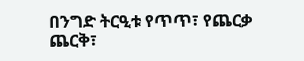በንግድ ትርዒቱ የጥጥ፣ የጨርቃ ጨርቅ፣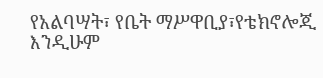የአልባሣት፣ የቤት ማሥዋቢያ፣የቴክኖሎጂ እንዲሁም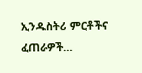ኢንዱስትሪ ምርቶችና ፈጠራዎች…